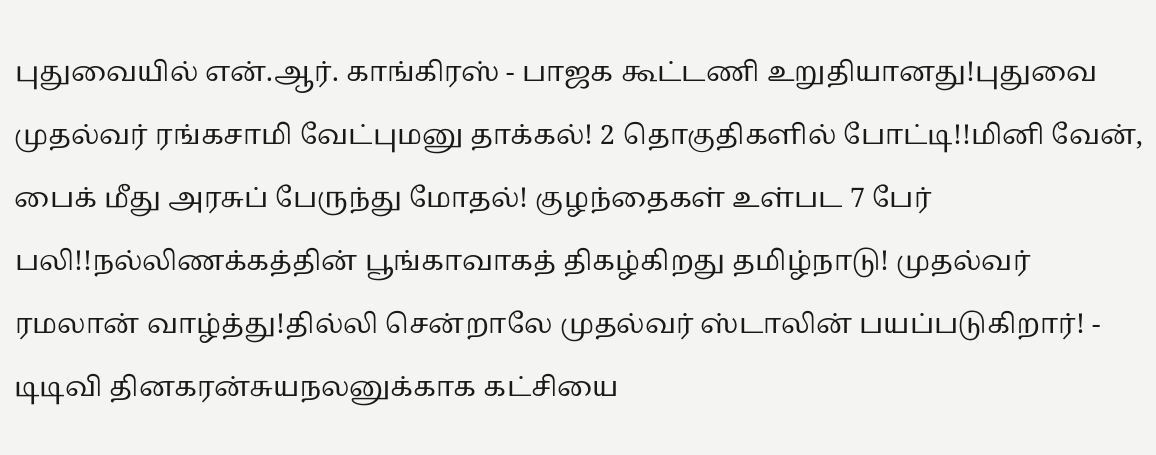புதுவையில் என்.ஆர். காங்கிரஸ் - பாஜக கூட்டணி உறுதியானது!புதுவை முதல்வர் ரங்கசாமி வேட்புமனு தாக்கல்! 2 தொகுதிகளில் போட்டி!!மினி வேன், பைக் மீது அரசுப் பேருந்து மோதல்! குழந்தைகள் உள்பட 7 பேர் பலி!!நல்லிணக்கத்தின் பூங்காவாகத் திகழ்கிறது தமிழ்நாடு! முதல்வர் ரமலான் வாழ்த்து!தில்லி சென்றாலே முதல்வர் ஸ்டாலின் பயப்படுகிறார்! - டிடிவி தினகரன்சுயநலனுக்காக கட்சியை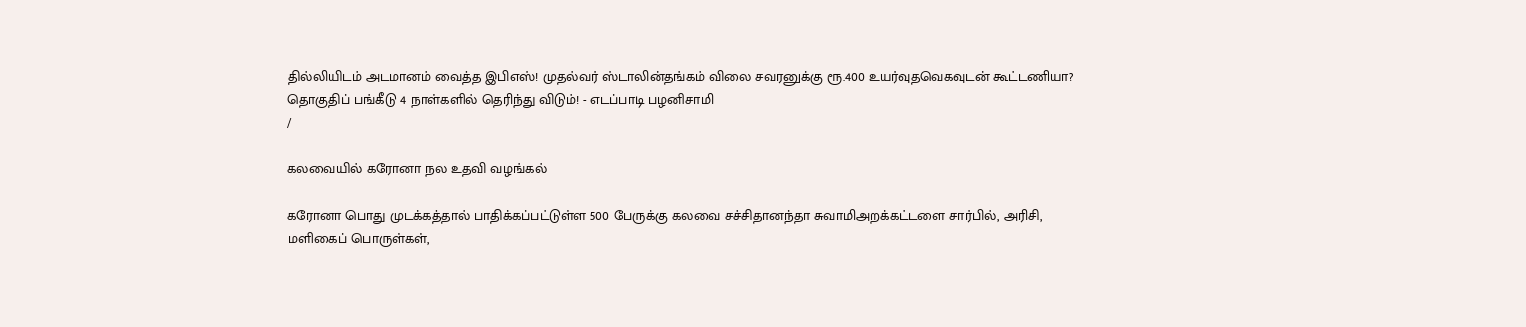தில்லியிடம் அடமானம் வைத்த இபிஎஸ்! முதல்வர் ஸ்டாலின்தங்கம் விலை சவரனுக்கு ரூ.400 உயர்வுதவெகவுடன் கூட்டணியா? தொகுதிப் பங்கீடு 4 நாள்களில் தெரிந்து விடும்! - எடப்பாடி பழனிசாமி
/

கலவையில் கரோனா நல உதவி வழங்கல்

கரோனா பொது முடக்கத்தால் பாதிக்கப்பட்டுள்ள 500 பேருக்கு கலவை சச்சிதானந்தா சுவாமிஅறக்கட்டளை சார்பில், அரிசி, மளிகைப் பொருள்கள்,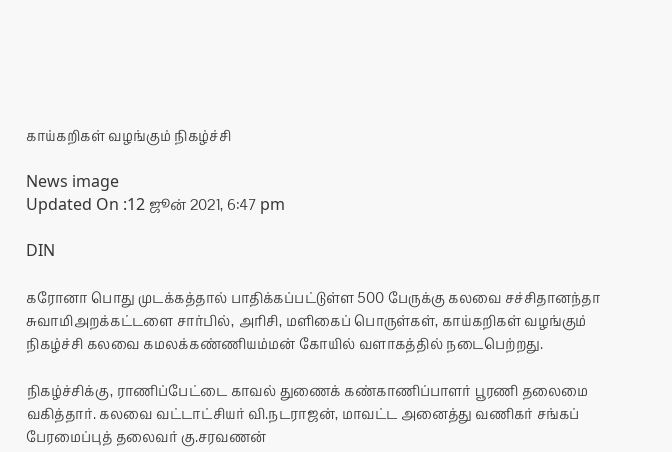காய்கறிகள் வழங்கும் நிகழ்ச்சி

News image
Updated On :12 ஜூன் 2021, 6:47 pm

DIN

கரோனா பொது முடக்கத்தால் பாதிக்கப்பட்டுள்ள 500 பேருக்கு கலவை சச்சிதானந்தா சுவாமிஅறக்கட்டளை சார்பில், அரிசி, மளிகைப் பொருள்கள், காய்கறிகள் வழங்கும் நிகழ்ச்சி கலவை கமலக்கண்ணியம்மன் கோயில் வளாகத்தில் நடைபெற்றது.

நிகழ்ச்சிக்கு, ராணிப்பேட்டை காவல் துணைக் கண்காணிப்பாளர் பூரணி தலைமை வகித்தார். கலவை வட்டாட்சியர் வி.நடராஜன், மாவட்ட அனைத்து வணிகர் சங்கப் பேரமைப்புத் தலைவர் கு.சரவணன்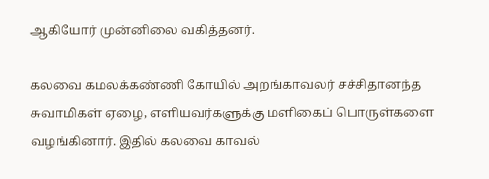ஆகியோர் முன்னிலை வகித்தனர்.

கலவை கமலக்கண்ணி கோயில் அறங்காவலர் சச்சிதானந்த சுவாமிகள் ஏழை, எளியவர்களுக்கு மளிகைப் பொருள்களை வழங்கினார். இதில் கலவை காவல்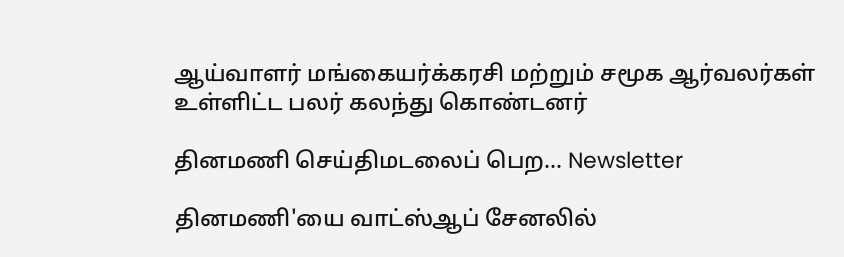ஆய்வாளர் மங்கையர்க்கரசி மற்றும் சமூக ஆர்வலர்கள் உள்ளிட்ட பலர் கலந்து கொண்டனர்

தினமணி செய்திமடலைப் பெற... Newsletter

தினமணி'யை வாட்ஸ்ஆப் சேனலில்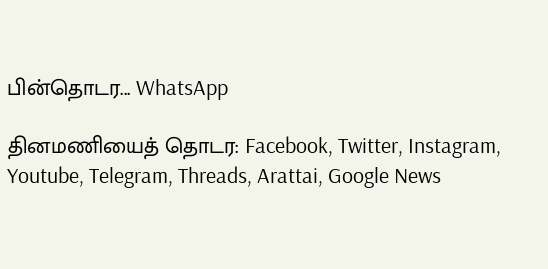பின்தொடர... WhatsApp

தினமணியைத் தொடர: Facebook, Twitter, Instagram, Youtube, Telegram, Threads, Arattai, Google News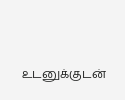உடனுக்குடன்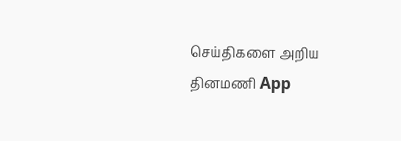செய்திகளை அறிய தினமணி App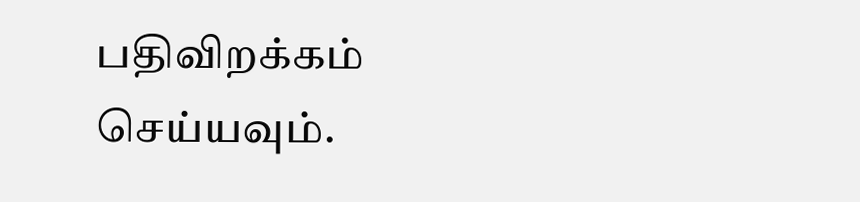பதிவிறக்கம் செய்யவும்.